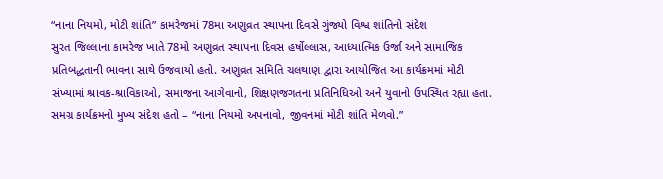“નાના નિયમો, મોટી શાંતિ” કામરેજમાં 78મા અણુવ્રત સ્થાપના દિવસે ગુંજ્યો વિશ્વ શાંતિનો સંદેશ
સુરત જિલ્લાના કામરેજ ખાતે 78મો અણુવ્રત સ્થાપના દિવસ હર્ષોલ્લાસ, આધ્યાત્મિક ઉર્જા અને સામાજિક પ્રતિબદ્ધતાની ભાવના સાથે ઉજવાયો હતો. અણુવ્રત સમિતિ ચલથાણ દ્વારા આયોજિત આ કાર્યક્રમમાં મોટી સંખ્યામાં શ્રાવક-શ્રાવિકાઓ, સમાજના આગેવાનો, શિક્ષણજગતના પ્રતિનિધિઓ અને યુવાનો ઉપસ્થિત રહ્યા હતા. સમગ્ર કાર્યક્રમનો મુખ્ય સંદેશ હતો – “નાના નિયમો અપનાવો, જીવનમાં મોટી શાંતિ મેળવો.”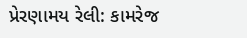પ્રેરણામય રેલી: કામરેજ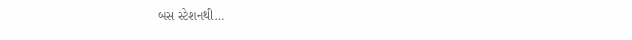બસ સ્ટેશનથી…